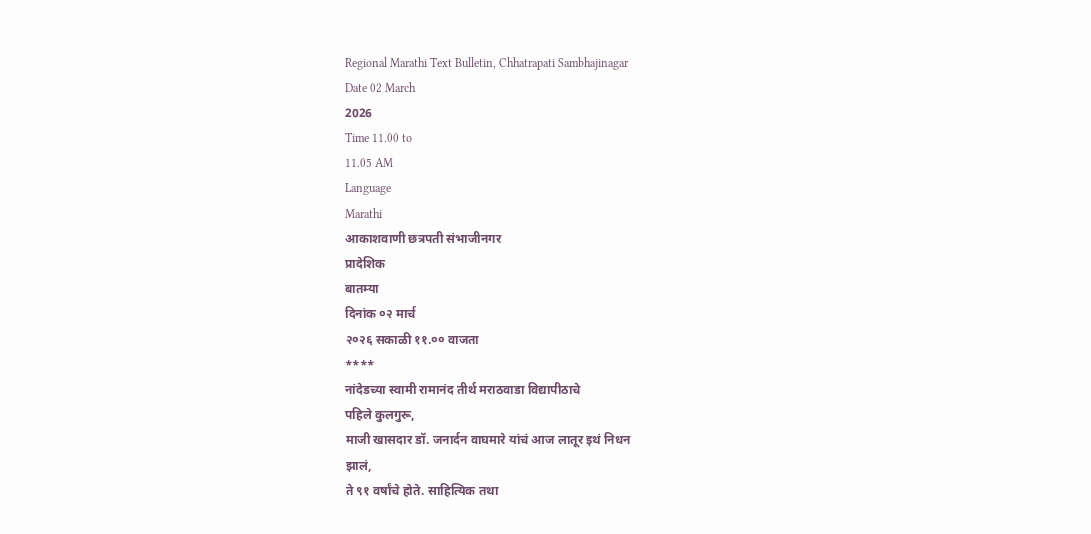Regional Marathi Text Bulletin, Chhatrapati Sambhajinagar
Date 02 March
2026
Time 11.00 to
11.05 AM
Language
Marathi
आकाशवाणी छत्रपती संभाजीनगर
प्रादेशिक
बातम्या
दिनांक ०२ मार्च
२०२६ सकाळी ११.०० वाजता
****
नांदेडच्या स्वामी रामानंद तीर्थ मराठवाडा विद्यापीठाचे
पहिले कुलगुरू,
माजी खासदार डॉ. जनार्दन वाघमारे यांचं आज लातूर इथं निधन
झालं,
ते ९१ वर्षांचे होते. साहित्यिक तथा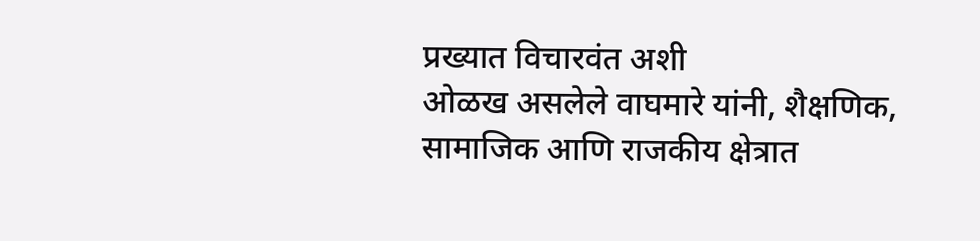प्रख्यात विचारवंत अशी
ओळख असलेले वाघमारे यांनी, शैक्षणिक, सामाजिक आणि राजकीय क्षेत्रात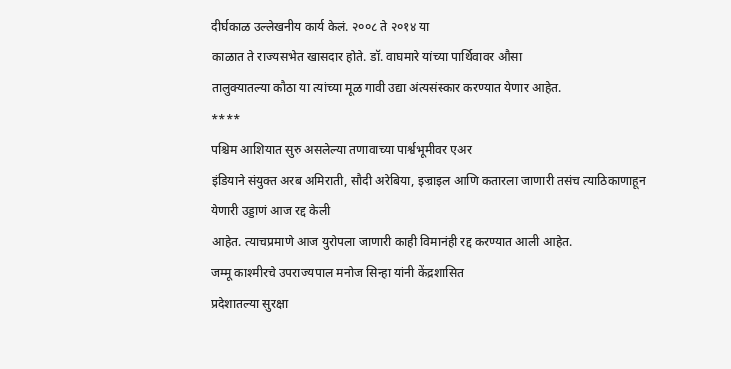दीर्घकाळ उल्लेखनीय कार्य केलं. २००८ ते २०१४ या
काळात ते राज्यसभेत खासदार होते. डॉ. वाघमारे यांच्या पार्थिवावर औसा
तालुक्यातल्या कौठा या त्यांच्या मूळ गावी उद्या अंत्यसंस्कार करण्यात येणार आहेत.
****
पश्चिम आशियात सुरु असलेल्या तणावाच्या पार्श्वभूमीवर एअर
इंडियाने संयुक्त अरब अमिराती, सौदी अरेबिया, इज्राइल आणि कतारला जाणारी तसंच त्याठिकाणाहून येणारी उड्डाणं आज रद्द केली
आहेत. त्याचप्रमाणे आज युरोपला जाणारी काही विमानंही रद्द करण्यात आली आहेत.
जम्मू काश्मीरचे उपराज्यपाल मनोज सिन्हा यांनी केंद्रशासित
प्रदेशातल्या सुरक्षा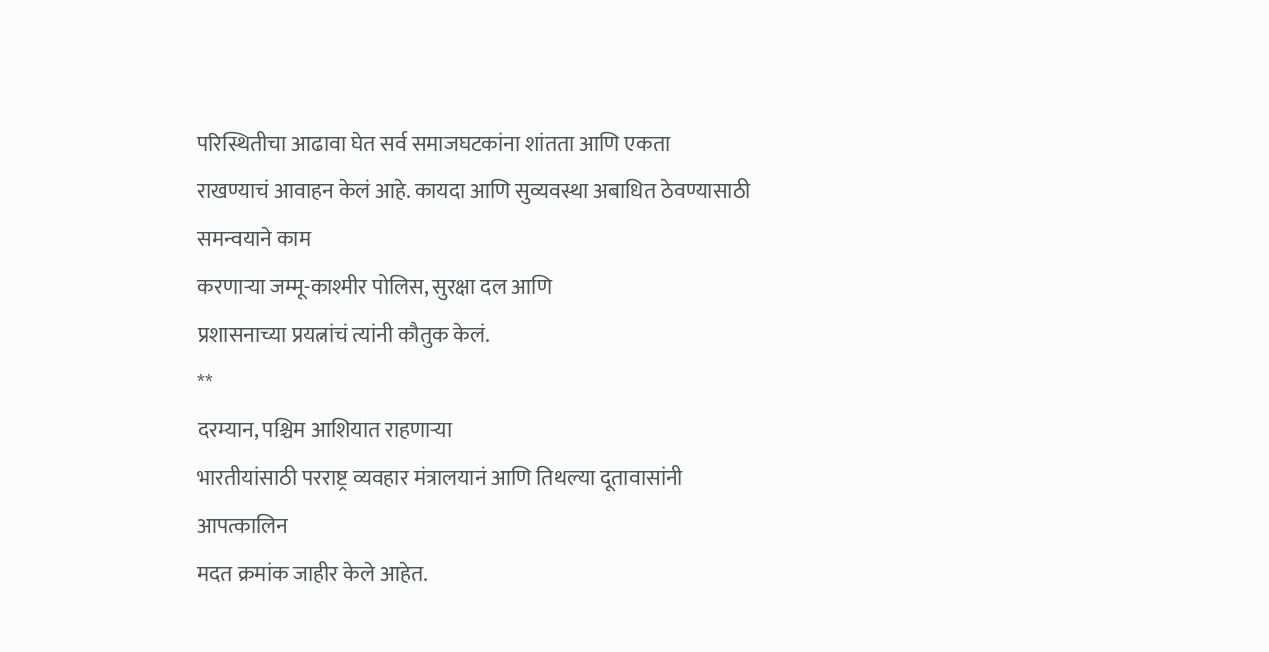परिस्थितीचा आढावा घेत सर्व समाजघटकांना शांतता आणि एकता
राखण्याचं आवाहन केलं आहे. कायदा आणि सुव्यवस्था अबाधित ठेवण्यासाठी समन्वयाने काम
करणाऱ्या जम्मू-काश्मीर पोलिस, सुरक्षा दल आणि
प्रशासनाच्या प्रयत्नांचं त्यांनी कौतुक केलं.
**
दरम्यान, पश्चिम आशियात राहणाऱ्या
भारतीयांसाठी परराष्ट्र व्यवहार मंत्रालयानं आणि तिथल्या दूतावासांनी आपत्कालिन
मदत क्रमांक जाहीर केले आहेत.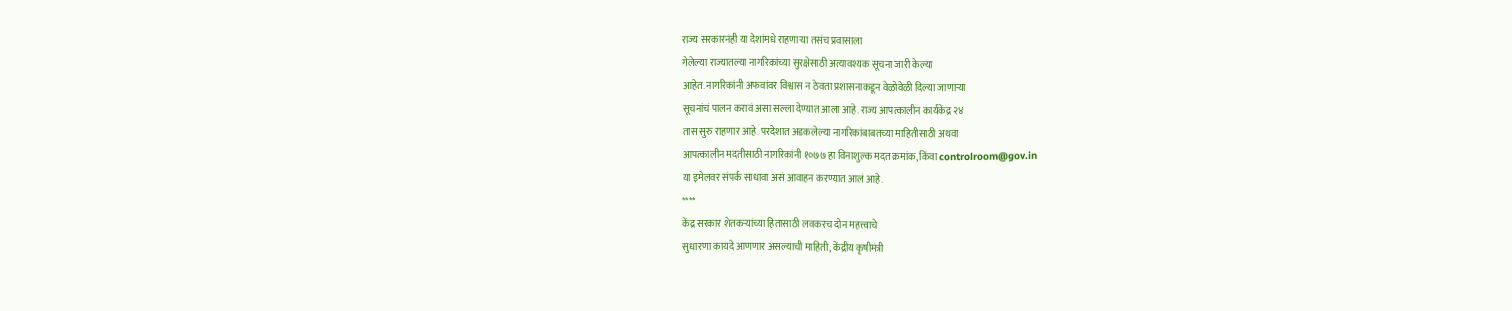राज्य सरकारनंही या देशांमधे राहणाऱ्या तसंच प्रवासाला
गेलेल्या राज्यातल्या नागरिकांच्या सुरक्षेसाठी अत्यावश्यक सूचना जारी केल्या
आहेत. नागरिकांनी अफवांवर विश्वास न ठेवता प्रशासनाकडून वेळोवेळी दिल्या जाणाऱ्या
सूचनांचं पालन करावं असा सल्ला देण्यात आला आहे. राज्य आपत्कालीन कार्यकेंद्र २४
तास सुरु राहणार आहे. परदेशात अडकलेल्या नागरिकांबाबतच्या माहितीसाठी अथवा
आपत्कालीन मदतीसाठी नागरिकांनी १०७७ हा विनाशुल्क मदत क्रमांक, किंवा controlroom@gov.in
या इमेलवर संपर्क साधावा असं आवाहन करण्यात आलं आहे.
****
केंद्र सरकार शेतकऱ्यांच्या हितासाठी लवकरच दोन महत्त्वाचे
सुधारणा कायदे आणणार असल्याची माहिती, केंद्रीय कृषीमंत्री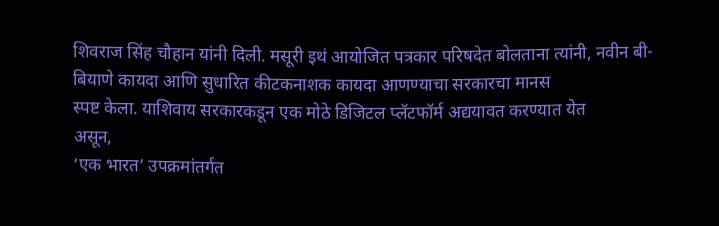शिवराज सिंह चौहान यांनी दिली. मसूरी इथं आयोजित पत्रकार परिषदेत बोलताना त्यांनी, नवीन बी-बियाणे कायदा आणि सुधारित कीटकनाशक कायदा आणण्याचा सरकारचा मानस
स्पष्ट केला. याशिवाय सरकारकडून एक मोठे डिजिटल प्लॅटफॉर्म अद्ययावत करण्यात येत
असून,
‘एक भारत’ उपक्रमांतर्गत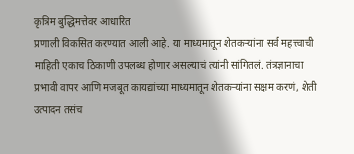कृत्रिम बुद्धिमत्तेवर आधारित
प्रणाली विकसित करण्यात आली आहे. या माध्यमातून शेतकऱ्यांना सर्व महत्त्वाची
माहिती एकाच ठिकाणी उपलब्ध होणार असल्याचं त्यांनी सांगितलं. तंत्रज्ञानाचा
प्रभावी वापर आणि मजबूत कायद्यांच्या माध्यमातून शेतकऱ्यांना सक्षम करणं, शेती उत्पादन तसंच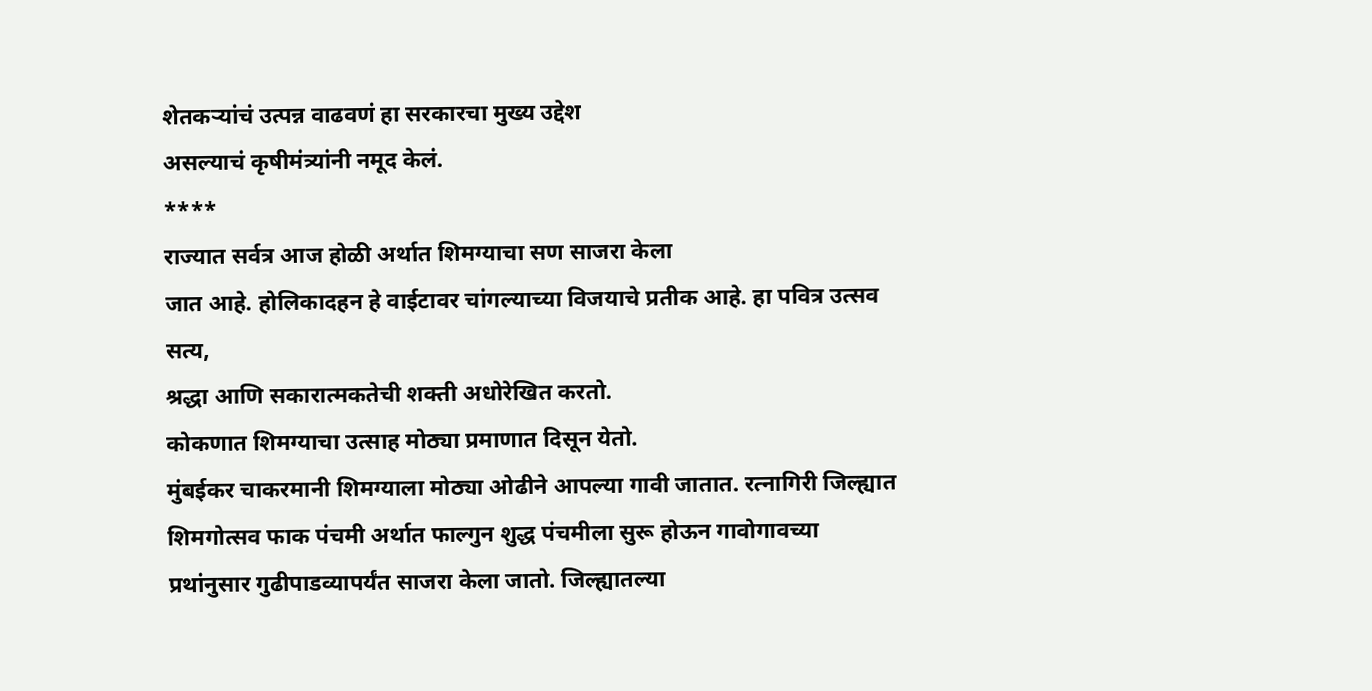शेतकऱ्यांचं उत्पन्न वाढवणं हा सरकारचा मुख्य उद्देश
असल्याचं कृषीमंत्र्यांनी नमूद केलं.
****
राज्यात सर्वत्र आज होळी अर्थात शिमग्याचा सण साजरा केला
जात आहे. होलिकादहन हे वाईटावर चांगल्याच्या विजयाचे प्रतीक आहे. हा पवित्र उत्सव
सत्य,
श्रद्धा आणि सकारात्मकतेची शक्ती अधोरेखित करतो.
कोकणात शिमग्याचा उत्साह मोठ्या प्रमाणात दिसून येतो.
मुंबईकर चाकरमानी शिमग्याला मोठ्या ओढीने आपल्या गावी जातात. रत्नागिरी जिल्ह्यात
शिमगोत्सव फाक पंचमी अर्थात फाल्गुन शुद्ध पंचमीला सुरू होऊन गावोगावच्या
प्रथांनुसार गुढीपाडव्यापर्यंत साजरा केला जातो. जिल्ह्यातल्या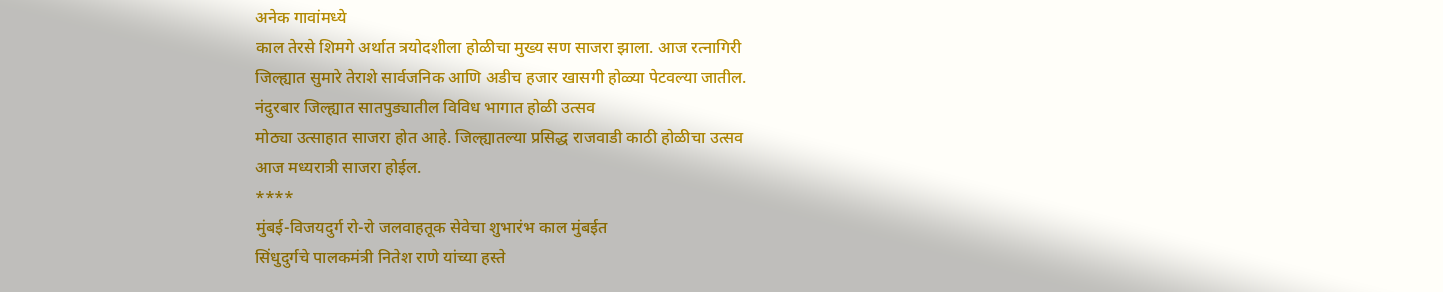अनेक गावांमध्ये
काल तेरसे शिमगे अर्थात त्रयोदशीला होळीचा मुख्य सण साजरा झाला. आज रत्नागिरी
जिल्ह्यात सुमारे तेराशे सार्वजनिक आणि अडीच हजार खासगी होळ्या पेटवल्या जातील.
नंदुरबार जिल्ह्यात सातपुड्यातील विविध भागात होळी उत्सव
मोठ्या उत्साहात साजरा होत आहे. जिल्ह्यातल्या प्रसिद्ध राजवाडी काठी होळीचा उत्सव
आज मध्यरात्री साजरा होईल.
****
मुंबई-विजयदुर्ग रो-रो जलवाहतूक सेवेचा शुभारंभ काल मुंबईत
सिंधुदुर्गचे पालकमंत्री नितेश राणे यांच्या हस्ते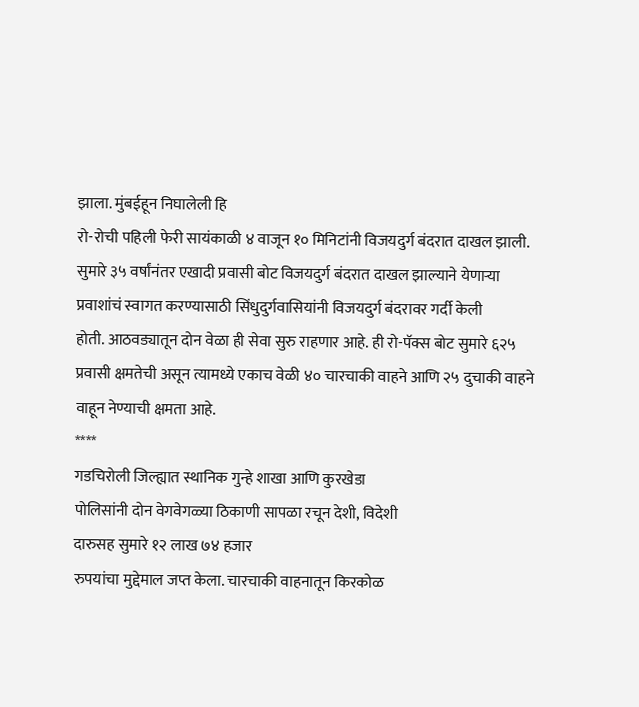झाला. मुंबईहून निघालेली हि
रो-रोची पहिली फेरी सायंकाळी ४ वाजून १० मिनिटांनी विजयदुर्ग बंदरात दाखल झाली.
सुमारे ३५ वर्षांनंतर एखादी प्रवासी बोट विजयदुर्ग बंदरात दाखल झाल्याने येणाऱ्या
प्रवाशांचं स्वागत करण्यासाठी सिंधुदुर्गवासियांनी विजयदुर्ग बंदरावर गर्दी केली
होती. आठवड्यातून दोन वेळा ही सेवा सुरु राहणार आहे. ही रो-पॅक्स बोट सुमारे ६२५
प्रवासी क्षमतेची असून त्यामध्ये एकाच वेळी ४० चारचाकी वाहने आणि २५ दुचाकी वाहने
वाहून नेण्याची क्षमता आहे.
****
गडचिरोली जिल्ह्यात स्थानिक गुन्हे शाखा आणि कुरखेडा
पोलिसांनी दोन वेगवेगळ्या ठिकाणी सापळा रचून देशी, विदेशी
दारुसह सुमारे १२ लाख ७४ हजार
रुपयांचा मुद्देमाल जप्त केला. चारचाकी वाहनातून किरकोळ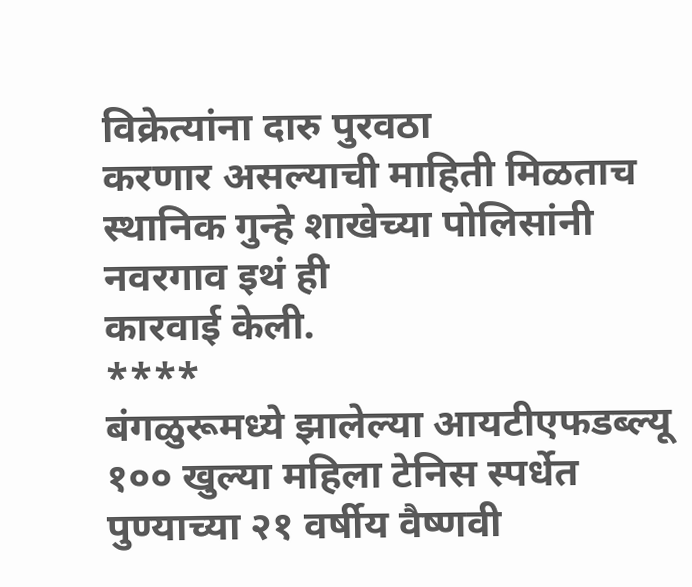विक्रेत्यांना दारु पुरवठा
करणार असल्याची माहिती मिळताच स्थानिक गुन्हे शाखेच्या पोलिसांनी नवरगाव इथं ही
कारवाई केली.
****
बंगळुरूमध्ये झालेल्या आयटीएफडब्ल्यू १०० खुल्या महिला टेनिस स्पर्धेत पुण्याच्या २१ वर्षीय वैष्णवी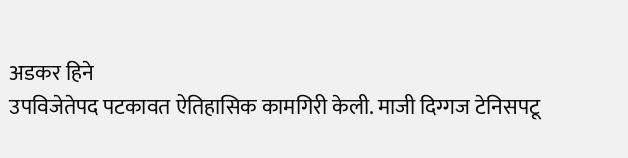अडकर हिने
उपविजेतेपद पटकावत ऐतिहासिक कामगिरी केली. माजी दिग्गज टेनिसपटू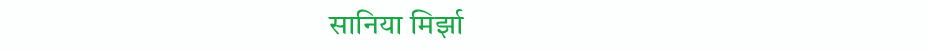सानिया मिर्झा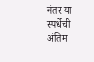नंतर या स्पर्धेची अंतिम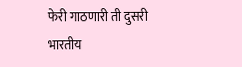फेरी गाठणारी ती दुसरी भारतीय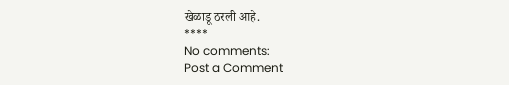खेळाडू ठरली आहे.
****
No comments:
Post a Comment